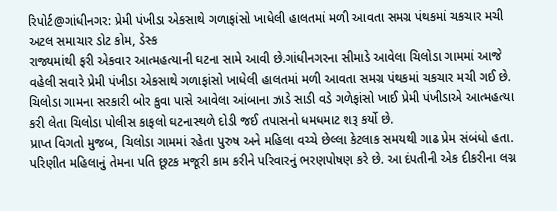રિપોર્ટ@ગાંધીનગર: પ્રેમી પંખીડા એકસાથે ગળાફાંસો ખાધેલી હાલતમાં મળી આવતા સમગ્ર પંથકમાં ચકચાર મચી
અટલ સમાચાર ડોટ કોમ, ડેસ્ક
રાજ્યમાંથી ફરી એકવાર આત્મહત્યાની ઘટના સામે આવી છે.ગાંધીનગરના સીમાડે આવેલા ચિલોડા ગામમાં આજે વહેલી સવારે પ્રેમી પંખીડા એકસાથે ગળાફાંસો ખાધેલી હાલતમાં મળી આવતા સમગ્ર પંથકમાં ચકચાર મચી ગઈ છે. ચિલોડા ગામના સરકારી બોર કુવા પાસે આવેલા આંબાના ઝાડે સાડી વડે ગળેફાંસો ખાઈ પ્રેમી પંખીડાએ આત્મહત્યા કરી લેતા ચિલોડા પોલીસ કાફલો ઘટનાસ્થળે દોડી જઈ તપાસનો ધમધમાટ શરૂ કર્યો છે.
પ્રાપ્ત વિગતો મુજબ, ચિલોડા ગામમાં રહેતા પુરુષ અને મહિલા વચ્ચે છેલ્લા કેટલાક સમયથી ગાઢ પ્રેમ સંબંધો હતા. પરિણીત મહિલાનું તેમના પતિ છૂટક મજૂરી કામ કરીને પરિવારનું ભરણપોષણ કરે છે. આ દંપતીની એક દીકરીના લગ્ન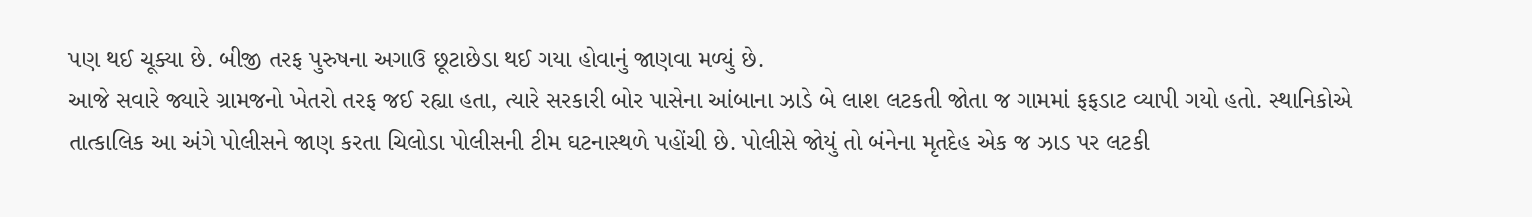પણ થઈ ચૂક્યા છે. બીજી તરફ પુરુષના અગાઉ છૂટાછેડા થઈ ગયા હોવાનું જાણવા મળ્યું છે.
આજે સવારે જ્યારે ગ્રામજનો ખેતરો તરફ જઈ રહ્યા હતા, ત્યારે સરકારી બોર પાસેના આંબાના ઝાડે બે લાશ લટકતી જોતા જ ગામમાં ફફડાટ વ્યાપી ગયો હતો. સ્થાનિકોએ તાત્કાલિક આ અંગે પોલીસને જાણ કરતા ચિલોડા પોલીસની ટીમ ઘટનાસ્થળે પહોંચી છે. પોલીસે જોયું તો બંનેના મૃતદેહ એક જ ઝાડ પર લટકી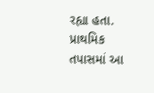રહ્યા હતા.
પ્રાથમિક તપાસમાં આ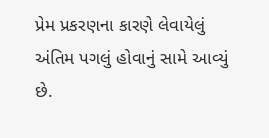પ્રેમ પ્રકરણના કારણે લેવાયેલું અંતિમ પગલું હોવાનું સામે આવ્યું છે.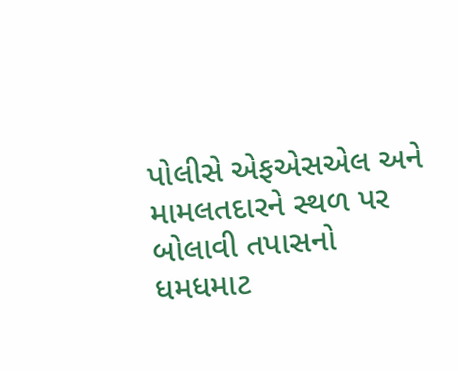પોલીસે એફએસએલ અને મામલતદારને સ્થળ પર બોલાવી તપાસનો ધમધમાટ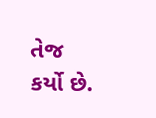તેજ કર્યો છે.